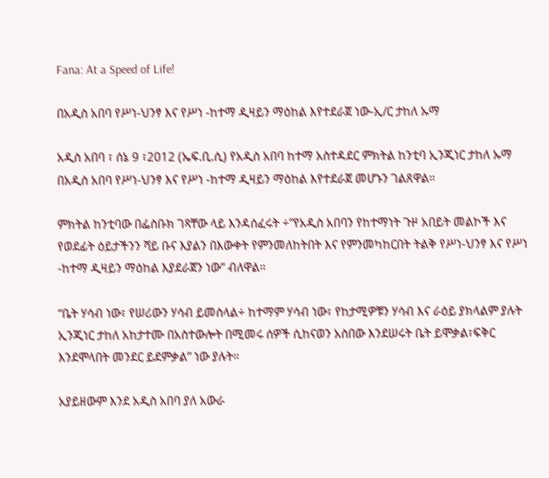Fana: At a Speed of Life!

በአዲስ አበባ የሥነ-ህንፃ እና የሥነ -ከተማ ዲዛይን ማዕከል እየተደራጀ ነው-ኢ/ር ታከለ ኡማ

አዲስ አበባ ፣ ሰኔ 9 ፣2012 (ኤፍ.ቢ.ሲ) የአዲስ አበባ ከተማ አስተዳደር ምክትል ከንቲባ ኢንጂነር ታከለ ኡማ በአዲስ አበባ የሥነ-ህንፃ እና የሥነ -ከተማ ዲዛይን ማዕከል እየተደራጀ መሆኑን ገልጸዋል።

ምክትል ከንቲባው በፌስቡክ ገጻቸው ላይ እንዳሰፈሩት ÷”የአዲስ አበባን የከተማነት ጉዞ አበይት መልኮች እና የወደፊት ዕይታችንን ሻይ ቡና እያልን በእውቀት የምንመለከትበት እና የምንመካከርበት ትልቅ የሥነ-ህንፃ እና የሥነ -ከተማ ዲዛይን ማዕከል እያደራጀን ነው” ብለዋል።

“ቤት ሃሳብ ነው፣ የሠሪውን ሃሳብ ይመስላል÷ ከተማም ሃሳብ ነው፣ የከታሚዎቹን ሃሳብ እና ራዕይ ያክላልም ያሉት ኢንጂነር ታከለ አከታተሙ በአስተውሎት በሚመሩ ሰዎች ሲከናወን አስበው እንደሠሩት ቤት ይሞቃል፣ፍቅር እንደሞላበት መንደር ይደምቃል” ነው ያሉት።

አያይዘውም እንደ አዲስ አበባ ያለ አውራ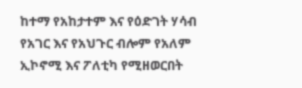ከተማ የአከታተም እና የዕድገት ሃሳብ የአገር እና የአህጉር ብሎም የአለም ኢኮኖሚ እና ፖለቲካ የሚዘወርበት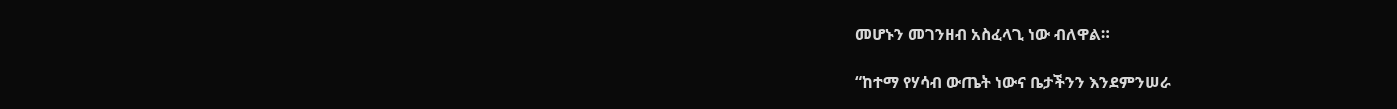መሆኑን መገንዘብ አስፈላጊ ነው ብለዋል።

“ከተማ የሃሳብ ውጤት ነውና ቤታችንን እንደምንሠራ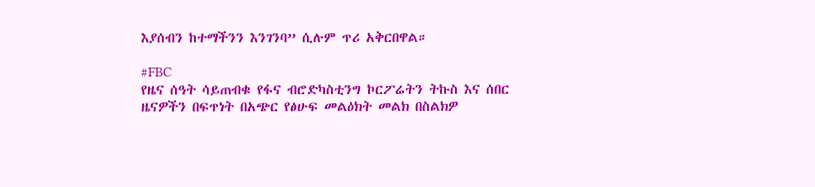እያሰብን ከተማችንን እንገንባ” ሲሉም ጥሪ አቅርበዋል።

#FBC
የዜና ሰዓት ሳይጠብቁ የፋና ብሮድካስቲንግ ኮርፖሬትን ትኩስ እና ሰበር ዜናዎችን በፍጥነት በአጭር የፅሁፍ መልዕክት መልክ በስልክዎ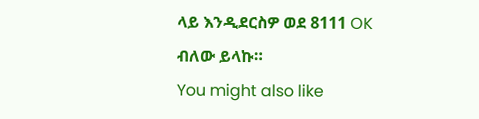ላይ እንዲደርስዎ ወደ 8111 OK ብለው ይላኩ።
You might also like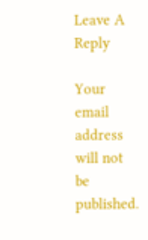Leave A Reply

Your email address will not be published.